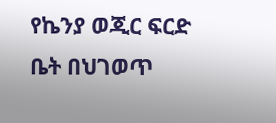የኬንያ ወጂር ፍርድ ቤት በህገወጥ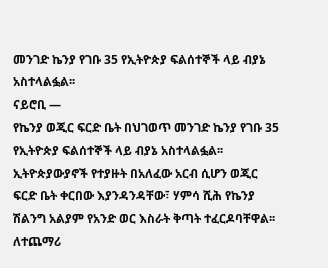መንገድ ኬንያ የገቡ 35 የኢትዮጵያ ፍልሰተኞች ላይ ብያኔ አስተላልፏል፡፡
ናይሮቢ —
የኬንያ ወጂር ፍርድ ቤት በህገወጥ መንገድ ኬንያ የገቡ 35 የኢትዮጵያ ፍልሰተኞች ላይ ብያኔ አስተላልፏል፡፡ ኢትዮጵያውያኖች የተያዙት በአለፈው አርብ ሲሆን ወጂር ፍርድ ቤት ቀርበው እያንዳንዳቸው፣ ሃምሳ ሺሕ የኬንያ ሽልንግ አልያም የአንድ ወር እስራት ቅጣት ተፈርዶባቸዋል፡፡
ለተጨማሪ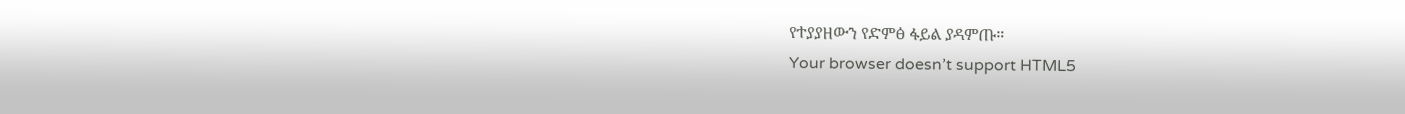የተያያዘውን የድምፅ ፋይል ያዳምጡ።
Your browser doesn’t support HTML5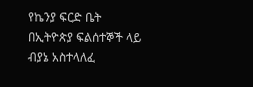የኬንያ ፍርድ ቤት በኢትዮጵያ ፍልሰተኞች ላይ ብያኔ አስተላለፈ